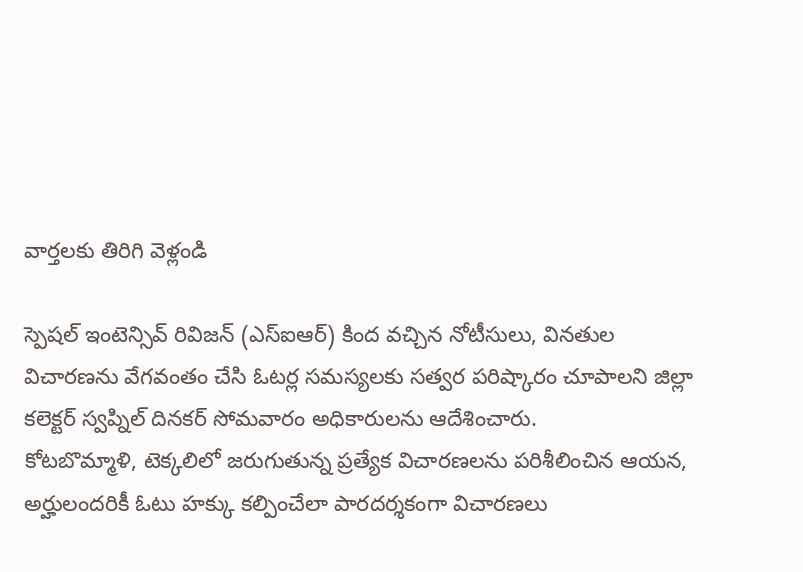వార్తలకు తిరిగి వెళ్లండి

స్పెషల్ ఇంటెన్సివ్ రివిజన్ (ఎస్ఐఆర్) కింద వచ్చిన నోటీసులు, వినతుల విచారణను వేగవంతం చేసి ఓటర్ల సమస్యలకు సత్వర పరిష్కారం చూపాలని జిల్లా కలెక్టర్ స్వప్నిల్ దినకర్ సోమవారం అధికారులను ఆదేశించారు.
కోటబొమ్మాళి, టెక్కలిలో జరుగుతున్న ప్రత్యేక విచారణలను పరిశీలించిన ఆయన, అర్హులందరికీ ఓటు హక్కు కల్పించేలా పారదర్శకంగా విచారణలు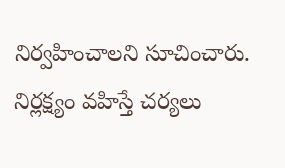నిర్వహించాలని సూచించారు. నిర్లక్ష్యం వహిస్తే చర్యలు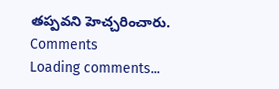తప్పవని హెచ్చరించారు.
Comments
Loading comments...